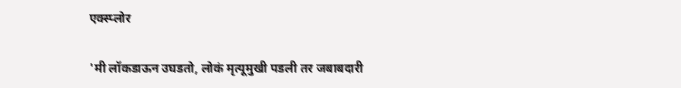एक्स्प्लोर

'मी लॉकडाऊन उघडतो, लोकं मृत्यूमुखी पडली तर जबाबदारी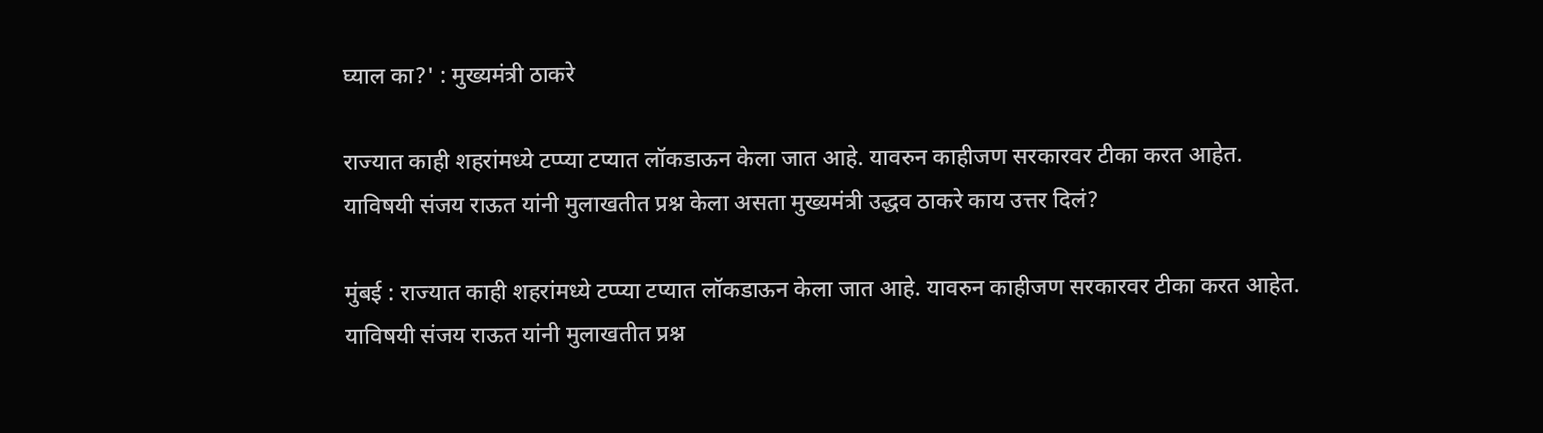घ्याल का?' : मुख्यमंत्री ठाकरे

राज्यात काही शहरांमध्ये टप्प्या टप्यात लॉकडाऊन केला जात आहे. यावरुन काहीजण सरकारवर टीका करत आहेत. याविषयी संजय राऊत यांनी मुलाखतीत प्रश्न केला असता मुख्यमंत्री उद्धव ठाकरे काय उत्तर दिलं?

मुंबई : राज्यात काही शहरांमध्ये टप्प्या टप्यात लॉकडाऊन केला जात आहे. यावरुन काहीजण सरकारवर टीका करत आहेत. याविषयी संजय राऊत यांनी मुलाखतीत प्रश्न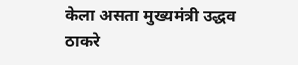केला असता मुख्यमंत्री उद्धव ठाकरे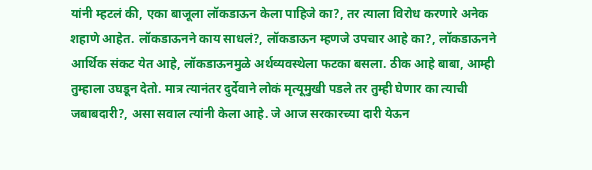यांनी म्हटलं की, एका बाजूला लॉकडाऊन केला पाहिजे का?, तर त्याला विरोध करणारे अनेक शहाणे आहेत. लॉकडाऊनने काय साधलं?, लॉकडाऊन म्हणजे उपचार आहे का?, लॉकडाऊनने आर्थिक संकट येत आहे, लॉकडाऊनमुळे अर्थव्यवस्थेला फटका बसला. ठीक आहे बाबा, आम्ही तुम्हाला उघडून देतो. मात्र त्यानंतर दुर्देवाने लोकं मृत्यूमुखी पडले तर तुम्ही घेणार का त्याची जबाबदारी?, असा सवाल त्यांनी केला आहे. जे आज सरकारच्या दारी येऊन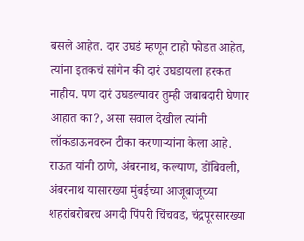बसले आहेत. दार उघडं म्हणून टाहो फोडत आहेत, त्यांना इतकचं सांगेन की दारं उघडायला हरकत नाहीय. पण दारं उघडल्यावर तुम्ही जबाबदारी घेणार आहात का?, असा सवाल देखील त्यांनी लॉकडाऊनवरुन टीका करणाऱ्यांना केला आहे. राऊत यांनी ठाणे, अंबरनाथ, कल्याण, डोंबिवली, अंबरनाथ यासारख्या मुंबईच्या आजूबाजूच्या शहरांबरोबरच अगदी पिंपरी चिंचवड, चंद्रपूरसारख्या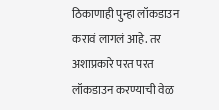ठिकाणाही पुन्हा लॉकडाउन करावं लागलं आहे. तर अशाप्रकारे परत परत लॉकडाउन करण्याची वेळ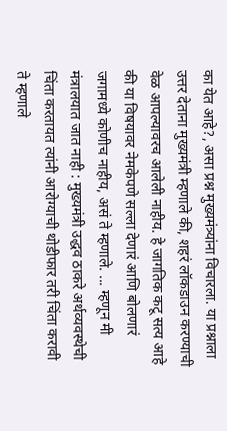का येत आहे?, असा प्रश्न मुख्यमंत्र्यांना विचारला. या प्रश्नाला उत्तर देताना मुख्यमंत्री म्हणाले की, शहरं लॉकडाउन करण्याची वेळ आपल्यावरच आलेली नाहीय. हे जागतिक कटू सत्य आहे की या विषयावर नेमकेपणे सल्ला देणारं आणि बोलणारं जगामध्ये कोणीच नाहीय, असं ते म्हणाले. ... म्हणून मी मंत्रालयात जात नाही : मुख्यमंत्री उद्धव ठाकरे अर्थव्यवस्थेची चिंता करतायत त्यांनी आरोग्याची थोडीफार तरी चिंता करावी ते म्हणाले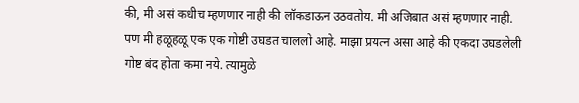की, मी असं कधीच म्हणणार नाही की लॉकडाऊन उठवतोय. मी अजिबात असं म्हणणार नाही. पण मी हळूहळू एक एक गोष्टी उघडत चाललो आहे. माझा प्रयत्न असा आहे की एकदा उघडलेली गोष्ट बंद होता कमा नये. त्यामुळे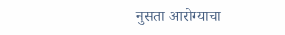नुसता आरोग्याचा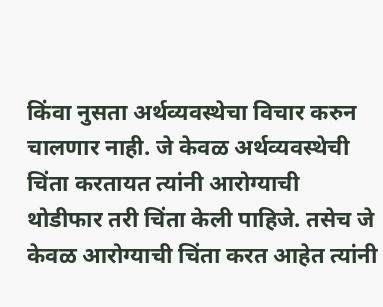किंवा नुसता अर्थव्यवस्थेचा विचार करुन चालणार नाही. जे केवळ अर्थव्यवस्थेची चिंता करतायत त्यांनी आरोग्याची थोडीफार तरी चिंता केली पाहिजे. तसेच जे केवळ आरोग्याची चिंता करत आहेत त्यांनी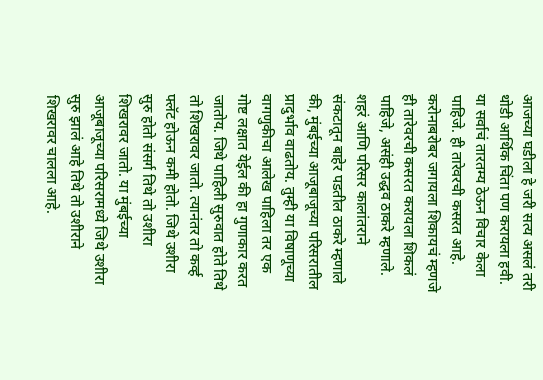आजच्या घडीला हे जरी सत्य असलं तरी थोडी आर्थिक चिंता पण करायला हवी. या सर्वाचं तारतम्य ठेऊन विचार केला पाहिजे. ही तारेवरची कसरत आहे. करोनाबरोबर जगायला शिकायचं म्हणजे ही तारेवरची कसरत करायला शिकलं पाहिजे, असंही उद्धव ठाकरे म्हणाले.  शहरं आणि परिसर कालांतराने संकटातून बाहेर पडतील ठाकरे म्हणाले की, मुंबईच्या आजूबाजूच्या परिसरातील प्रादुर्भाव वाढतोय. तुम्ही या विषाणूच्या वागणुकीचा आलेख पाहिला तर एक गोष्ट लक्षात येईल की हा गुणाकार करत जातोय. जिथे पाहिली सुरुवात होते तिथे तो शिखरावर जातो. त्यानंतर तो कर्व्ह फ्लॅट होऊन कमी होतो. जिथे उशीरा सुरु होतो संसर्ग तिथे तो उशीरा शिखरावर जातो. या मुंबईच्या आजूबाजूच्या परिसरामध्ये जिथे उशीरा सुरु झालं आहे तिथे तो उशीराने शिखरावर चालला आहे.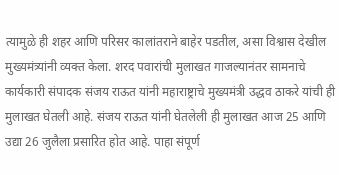त्यामुळे ही शहर आणि परिसर कालांतराने बाहेर पडतील, असा विश्वास देखील मुख्यमंत्र्यांनी व्यक्त केला. शरद पवारांची मुलाखत गाजल्यानंतर सामनाचे कार्यकारी संपादक संजय राऊत यांनी महाराष्ट्राचे मुख्यमंत्री उद्धव ठाकरे यांची ही मुलाखत घेतली आहे. संजय राऊत यांनी घेतलेली ही मुलाखत आज 25 आणि उद्या 26 जुलैला प्रसारित होत आहे. पाहा संपूर्ण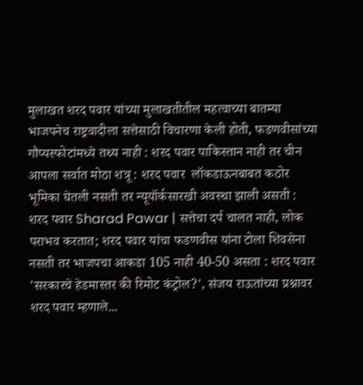मुलाखत शरद पवार यांच्या मुलाखतीतील महत्वाच्या बातम्या भाजपनेच राष्ट्रवादीला सत्तेसाठी विचारणा केली होती, फडणवीसांच्या गौप्यस्फोटांमध्ये तथ्य नाही : शरद पवार पाकिस्तान नाही तर चीन आपला सर्वात मोठा शत्रू : शरद पवार  लॉकडाऊनबाबत कठोर भूमिका घेतली नसती तर न्यूयॉर्कसारखी अवस्था झाली असती : शरद पवार Sharad Pawar | सत्तेचा दर्प चालत नाही, लोक पराभव करतात; शरद पवार यांचा फडणवीस यांना टोला शिवसेना नसती तर भाजपचा आकडा 105 नाही 40-50 असता : शरद पवार 'सरकारचे हेडमास्तर की रिमोट कंट्रोल?', संजय राऊतांच्या प्रश्नावर शरद पवार म्हणाले...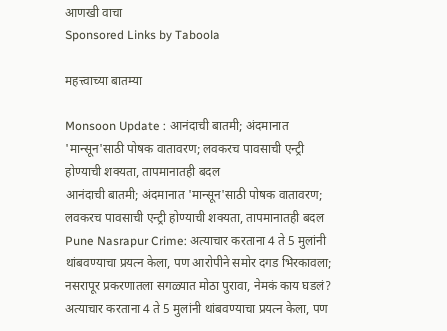आणखी वाचा
Sponsored Links by Taboola

महत्त्वाच्या बातम्या

Monsoon Update : आनंदाची बातमी; अंदमानात 'मान्सून'साठी पोषक वातावरण; लवकरच पावसाची एन्ट्री होण्याची शक्यता, तापमानातही बदल
आनंदाची बातमी; अंदमानात 'मान्सून'साठी पोषक वातावरण; लवकरच पावसाची एन्ट्री होण्याची शक्यता, तापमानातही बदल
Pune Nasrapur Crime: अत्याचार करताना 4 ते 5 मुलांनी थांबवण्याचा प्रयत्न केला, पण आरोपीने समोर दगड भिरकावला; नसरापूर प्रकरणातला सगळ्यात मोठा पुरावा, नेमकं काय घडलं?
अत्याचार करताना 4 ते 5 मुलांनी थांबवण्याचा प्रयत्न केला, पण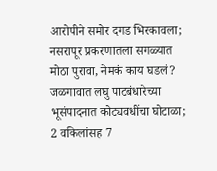आरोपीने समोर दगड भिरकावला; नसरापूर प्रकरणातला सगळ्यात मोठा पुरावा, नेमकं काय घडलं?
जळगावात लघु पाटबंधारेच्या भूसंपादनात कोट्यवधींचा घोटाळा; 2 वकिलांसह 7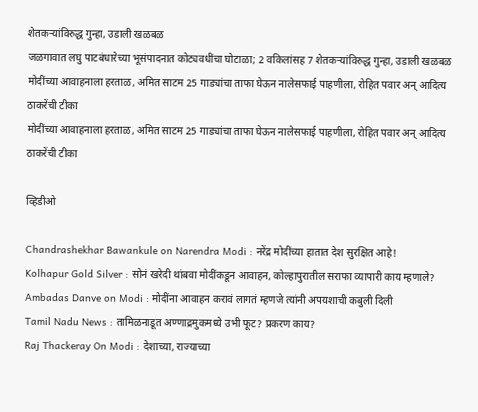शेतकऱ्यांविरुद्ध गुन्हा, उडाली खळबळ
जळगावात लघु पाटबंधारेच्या भूसंपादनात कोट्यवधींचा घोटाळा; 2 वकिलांसह 7 शेतकऱ्यांविरुद्ध गुन्हा, उडाली खळबळ
मोदींच्या आवाहनाला हरताळ, अमित साटम 25 गाड्यांचा ताफा घेऊन नालेसफाई पाहणीला, रोहित पवार अन् आदित्य ठाकरेंची टीका
मोदींच्या आवाहनाला हरताळ, अमित साटम 25 गाड्यांचा ताफा घेऊन नालेसफाई पाहणीला, रोहित पवार अन् आदित्य ठाकरेंची टीका

व्हिडीओ

Chandrashekhar Bawankule on Narendra Modi : नरेंद्र मोदींच्या हातात देश सुरक्षित आहे!
Kolhapur Gold Silver : सोनं खरेदी थांबवा मोदींकडून आवाहन, कोल्हापुरातील सराफा व्यापारी काय म्हणाले?
Ambadas Danve on Modi : मोदींना आवाहन करावं लागतं म्हणजे त्यांनी अपयशाची कबुली दिली
Tamil Nadu News : तामिळनाडूत अण्णाद्रमुकमध्ये उभी फूट? प्रकरण काय?
Raj Thackeray On Modi : देशाच्या, राज्याच्या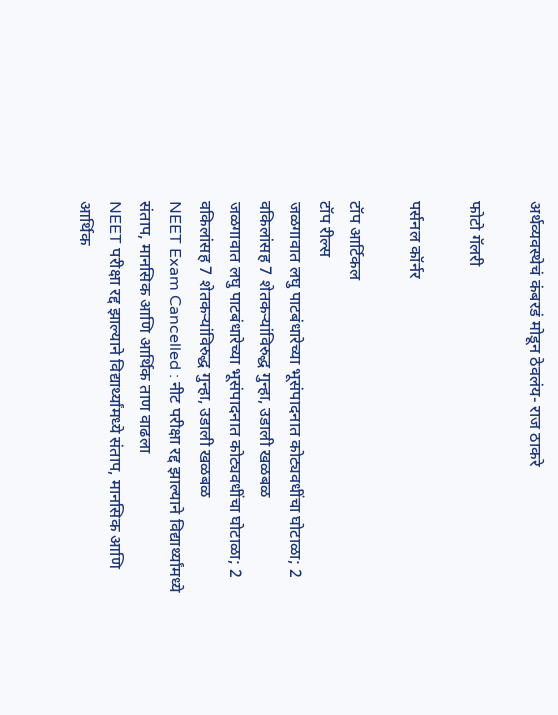अर्थव्यवस्थेचं कंबरडं मोडून ठेवलंय- राज ठाकरे

फोटो गॅलरी

पर्सनल कॉर्नर

टॉप आर्टिकल
टॉप रील्स
जळगावात लघु पाटबंधारेच्या भूसंपादनात कोट्यवधींचा घोटाळा; 2 वकिलांसह 7 शेतकऱ्यांविरुद्ध गुन्हा, उडाली खळबळ
जळगावात लघु पाटबंधारेच्या भूसंपादनात कोट्यवधींचा घोटाळा; 2 वकिलांसह 7 शेतकऱ्यांविरुद्ध गुन्हा, उडाली खळबळ
NEET Exam Cancelled : नीट परीक्षा रद्द झाल्याने विद्यार्थ्यांमध्ये संताप, मानसिक आणि आर्थिक ताण वाढला
NEET परीक्षा रद्द झाल्याने विद्यार्थ्यांमध्ये संताप, मानसिक आणि आर्थिक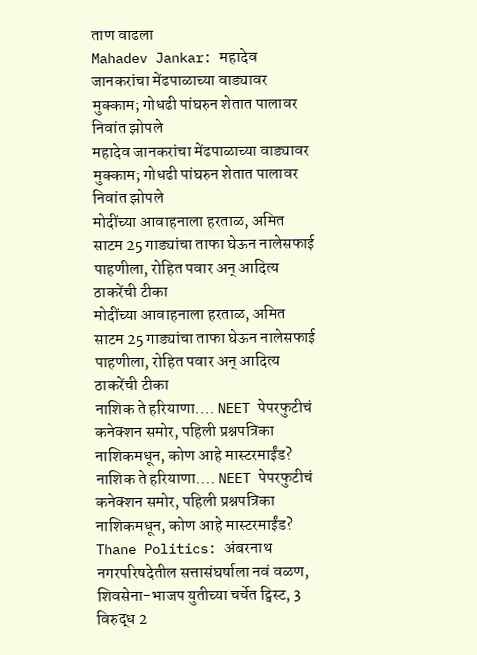ताण वाढला
Mahadev Jankar: महादेव जानकरांचा मेंढपाळाच्या वाड्यावर मुक्काम; गोधढी पांघरुन शेतात पालावर निवांत झोपले
महादेव जानकरांचा मेंढपाळाच्या वाड्यावर मुक्काम; गोधढी पांघरुन शेतात पालावर निवांत झोपले
मोदींच्या आवाहनाला हरताळ, अमित साटम 25 गाड्यांचा ताफा घेऊन नालेसफाई पाहणीला, रोहित पवार अन् आदित्य ठाकरेंची टीका
मोदींच्या आवाहनाला हरताळ, अमित साटम 25 गाड्यांचा ताफा घेऊन नालेसफाई पाहणीला, रोहित पवार अन् आदित्य ठाकरेंची टीका
नाशिक ते हरियाणा.... NEET पेपरफुटीचं कनेक्शन समोर, पहिली प्रश्नपत्रिका नाशिकमधून, कोण आहे मास्टरमाईंड?
नाशिक ते हरियाणा.... NEET पेपरफुटीचं कनेक्शन समोर, पहिली प्रश्नपत्रिका नाशिकमधून, कोण आहे मास्टरमाईंड?
Thane Politics: अंबरनाथ नगरपरिषदेतील सत्तासंघर्षाला नवं वळण, शिवसेना-भाजप युतीच्या चर्चेत ट्विस्ट, 3 विरुद्ध 2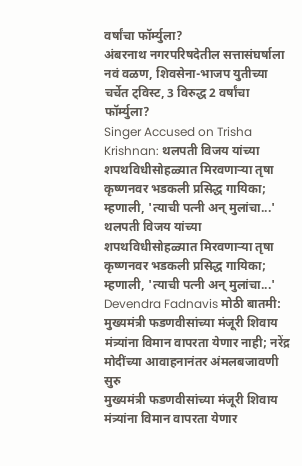वर्षांचा फॉर्म्युला?
अंबरनाथ नगरपरिषदेतील सत्तासंघर्षाला नवं वळण, शिवसेना-भाजप युतीच्या चर्चेत ट्विस्ट, 3 विरुद्ध 2 वर्षांचा फॉर्म्युला?
Singer Accused on Trisha Krishnan: थलपती विजय यांच्या शपथविधीसोहळ्यात मिरवणाऱ्या तृषा कृष्णनवर भडकली प्रसिद्ध गायिका; म्हणाली, 'त्याची पत्नी अन् मुलांचा...'
थलपती विजय यांच्या शपथविधीसोहळ्यात मिरवणाऱ्या तृषा कृष्णनवर भडकली प्रसिद्ध गायिका; म्हणाली, 'त्याची पत्नी अन् मुलांचा...'
Devendra Fadnavis मोठी बातमी: मुख्यमंत्री फडणवीसांच्या मंजूरी शिवाय मंत्र्यांना विमान वापरता येणार नाही; नरेंद्र मोदींच्या आवाहनानंतर अंमलबजावणी सुरु
मुख्यमंत्री फडणवीसांच्या मंजूरी शिवाय मंत्र्यांना विमान वापरता येणार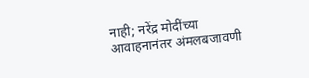नाही; नरेंद्र मोदींच्या आवाहनानंतर अंमलबजावणी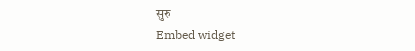सुरु
Embed widget